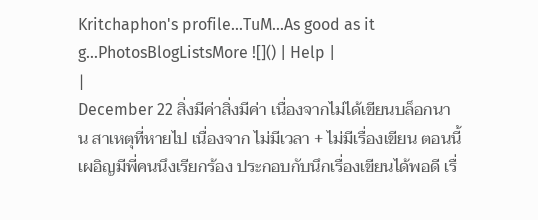Kritchaphon's profile...TuM...As good as it g...PhotosBlogListsMore ![]() | Help |
|
December 22 สิ่งมีค่าสิ่งมีค่า เนื่องจากไม่ได้เขียนบล็อกนาน สาเหตุที่หายไป เนื่องจาก ไม่มีเวลา + ไม่มีเรื่องเขียน ตอนนี้เผอิญมีพี่คนนึงเรียกร้อง ประกอบกับนึกเรื่องเขียนได้พอดี เรื่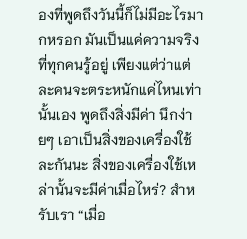องที่พูดถึงวันนี้ก็ไม่มีอะไรมากหรอก มันเป็นแค่ความจริงที่ทุกคนรู้อยู่ เพียงแต่ว่าแต่ละคนจะตระหนักแค่ไหนเท่านั้นเอง พูดถึงสิ่งมีค่า นึกง่ายๆ เอาเป็นสิ่งของเครื่องใช้ละกันนะ สิ่งของเครื่องใช้เหล่านั้นจะมีค่าเมื่อไหร่? สำหรับเรา “เมื่อ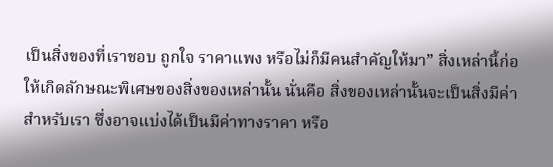เป็นสิ่งของที่เราชอบ ถูกใจ ราคาแพง หรือไม่ก็มีคนสำคัญให้มา” สิ่งเหล่านี้ก่อให้เกิดลักษณะพิเศษของสิ่งของเหล่านั้น นั่นคือ สิ่งของเหล่านั้นจะเป็นสิ่งมีค่าสำหรับเรา ซึ่งอาจแบ่งได้เป็นมีค่าทางราคา หรือ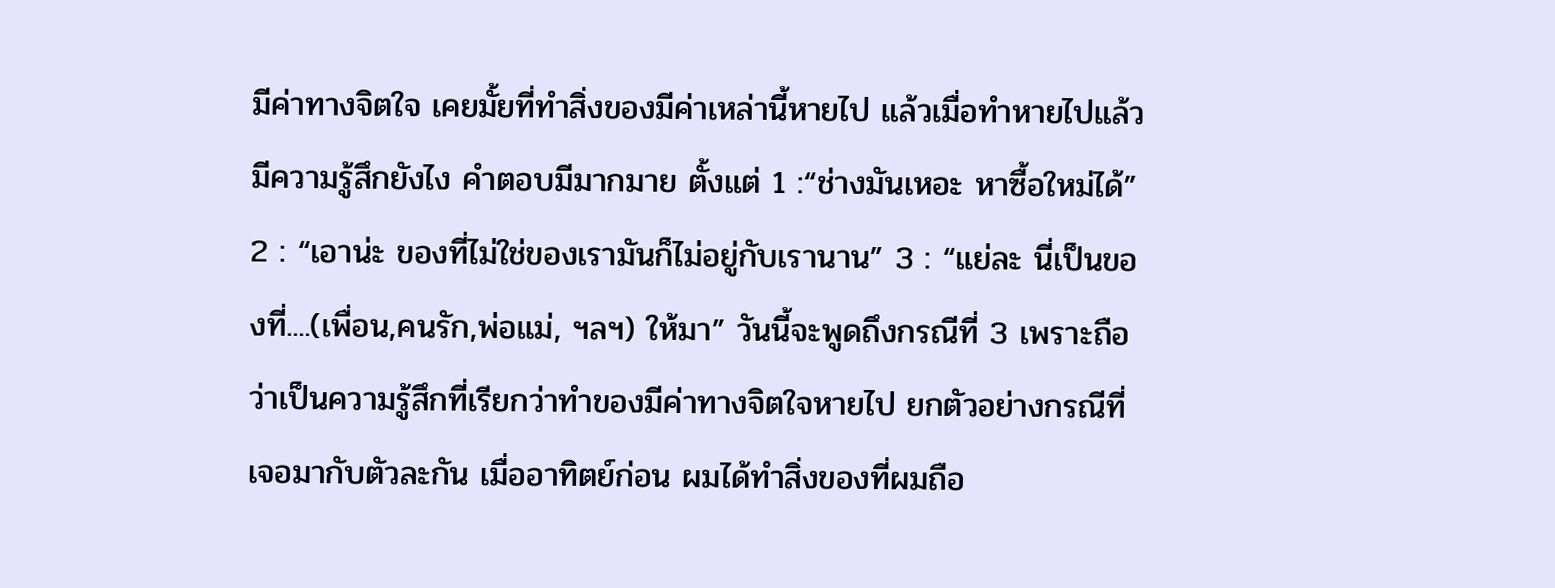มีค่าทางจิตใจ เคยมั้ยที่ทำสิ่งของมีค่าเหล่านี้หายไป แล้วเมื่อทำหายไปแล้วมีความรู้สึกยังไง คำตอบมีมากมาย ตั้งแต่ 1 :“ช่างมันเหอะ หาซื้อใหม่ได้” 2 : “เอาน่ะ ของที่ไม่ใช่ของเรามันก็ไม่อยู่กับเรานาน” 3 : “แย่ละ นี่เป็นของที่....(เพื่อน,คนรัก,พ่อแม่, ฯลฯ) ให้มา” วันนี้จะพูดถึงกรณีที่ 3 เพราะถือว่าเป็นความรู้สึกที่เรียกว่าทำของมีค่าทางจิตใจหายไป ยกตัวอย่างกรณีที่เจอมากับตัวละกัน เมื่ออาทิตย์ก่อน ผมได้ทำสิ่งของที่ผมถือ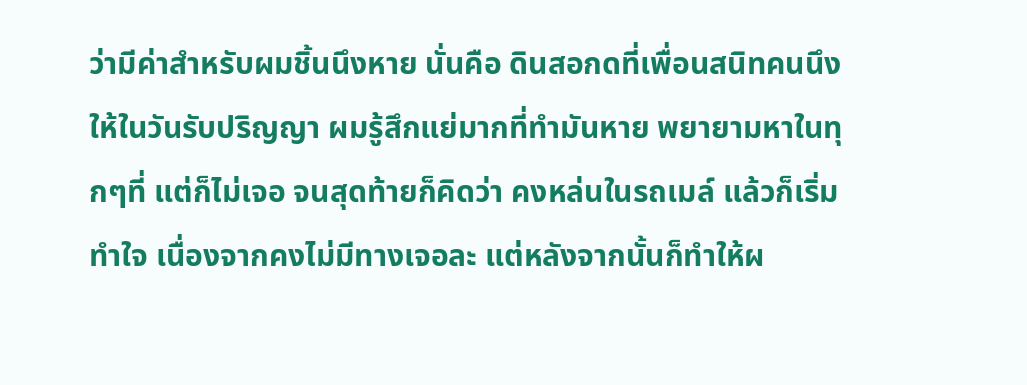ว่ามีค่าสำหรับผมชิ้นนึงหาย นั่นคือ ดินสอกดที่เพื่อนสนิทคนนึงให้ในวันรับปริญญา ผมรู้สึกแย่มากที่ทำมันหาย พยายามหาในทุกๆที่ แต่ก็ไม่เจอ จนสุดท้ายก็คิดว่า คงหล่นในรถเมล์ แล้วก็เริ่มทำใจ เนื่องจากคงไม่มีทางเจอละ แต่หลังจากนั้นก็ทำให้ผ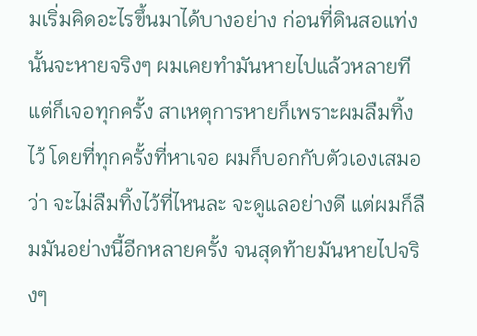มเริ่มคิดอะไรขึ้นมาได้บางอย่าง ก่อนที่ดินสอแท่งนั้นจะหายจริงๆ ผมเคยทำมันหายไปแล้วหลายทีแต่ก็เจอทุกครั้ง สาเหตุการหายก็เพราะผมลืมทิ้งไว้ โดยที่ทุกครั้งที่หาเจอ ผมก็บอกกับตัวเองเสมอว่า จะไม่ลืมทิ้งไว้ที่ไหนละ จะดูแลอย่างดี แต่ผมก็ลืมมันอย่างนี้อีกหลายครั้ง จนสุดท้ายมันหายไปจริงๆ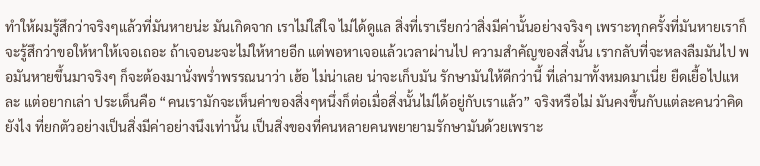ทำให้ผมรู้สึกว่าจริงๆแล้วที่มันหายน่ะ มันเกิดจาก เราไม่ใส่ใจ ไม่ได้ดูแล สิ่งที่เราเรียกว่าสิ่งมีค่านั้นอย่างจริงๆ เพราะทุกครั้งที่มันหายเราก็จะรู้สึกว่าขอให้หาให้เจอเถอะ ถ้าเจอนะจะไม่ให้หายอีก แต่พอหาเจอแล้วเวลาผ่านไป ความสำคัญของสิ่งนั้น เรากลับที่จะหลงลืมมันไป พอมันหายขึ้นมาจริงๆ ก็จะต้องมานั่งพร่ำพรรณนาว่า เฮ้อ ไม่น่าเลย น่าจะเก็บมัน รักษามันให้ดีกว่านี้ ที่เล่ามาทั้งหมดมาเนี่ย ยืดเยื้อไปแหละ แต่อยากเล่า ประเด็นคือ “คนเรามักจะเห็นค่าของสิ่งๆหนึ่งก็ต่อเมื่อสิ่งนั้นไม่ได้อยู่กับเราแล้ว” จริงหรือไม่ มันคงขึ้นกับแต่ละคนว่าคิดยังไง ที่ยกตัวอย่างเป็นสิ่งมีค่าอย่างนึงเท่านั้น เป็นสิ่งของที่คนหลายคนพยายามรักษามันด้วยเพราะ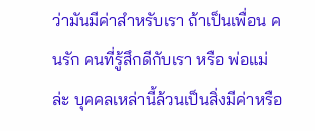ว่ามันมีค่าสำหรับเรา ถ้าเป็นเพื่อน คนรัก คนที่รู้สึกดีกับเรา หรือ พ่อแม่ล่ะ บุคคลเหล่านี้ล้วนเป็นสิ่งมีค่าหรือ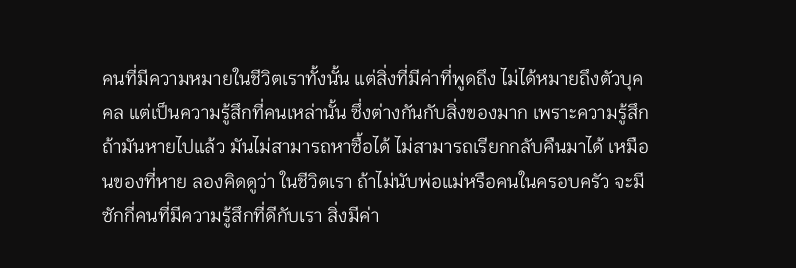คนที่มีความหมายในชีวิตเราทั้งนั้น แต่สิ่งที่มีค่าที่พูดถึง ไม่ได้หมายถึงตัวบุคคล แต่เป็นความรู้สึกที่คนเหล่านั้น ซึ่งต่างกันกับสิ่งของมาก เพราะความรู้สึก ถ้ามันหายไปแล้ว มันไม่สามารถหาซื้อได้ ไม่สามารถเรียกกลับคืนมาได้ เหมือนของที่หาย ลองคิดดูว่า ในชีวิตเรา ถ้าไม่นับพ่อแม่หรือคนในครอบครัว จะมีซักกี่คนที่มีความรู้สึกที่ดีกับเรา สิ่งมีค่า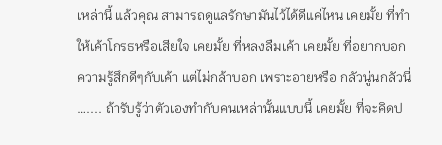เหล่านี้ แล้วคุณ สามารถดูแลรักษามันไว้ได้ดีแค่ไหน เคยมั้ย ที่ทำให้เค้าโกรธหรือเสียใจ เคยมั้ย ที่หลงลืมเค้า เคยมั้ย ที่อยากบอกความรู้สึกดีๆกับเค้า แต่ไม่กล้าบอก เพราะอายหรือ กลัวนู่นกลัวนี่ ….... ถ้ารับรู้ว่าตัวเองทำกับคนเหล่านั้นแบบนี้ เคยมั้ย ที่จะคิดป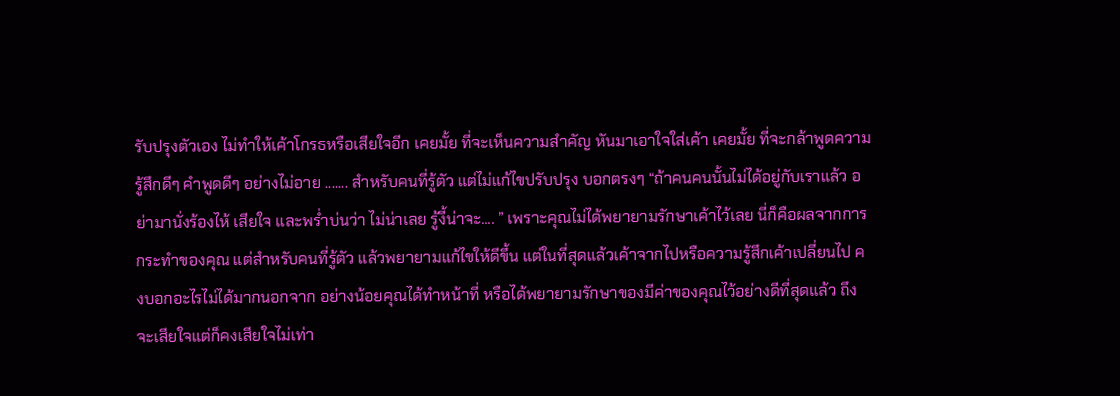รับปรุงตัวเอง ไม่ทำให้เค้าโกรธหรือเสียใจอีก เคยมั้ย ที่จะเห็นความสำคัญ หันมาเอาใจใส่เค้า เคยมั้ย ที่จะกล้าพูดความรู้สึกดีๆ คำพูดดีๆ อย่างไม่อาย ....... สำหรับคนที่รู้ตัว แต่ไม่แก้ไขปรับปรุง บอกตรงๆ “ถ้าคนคนนั้นไม่ได้อยู่กับเราแล้ว อย่ามานั่งร้องไห้ เสียใจ และพร่ำบ่นว่า ไม่น่าเลย รู้งี้น่าจะ.... ” เพราะคุณไม่ได้พยายามรักษาเค้าไว้เลย นี่ก็คือผลจากการกระทำของคุณ แต่สำหรับคนที่รู้ตัว แล้วพยายามแก้ไขให้ดีขึ้น แต่ในที่สุดแล้วเค้าจากไปหรือความรู้สึกเค้าเปลี่ยนไป คงบอกอะไรไม่ได้มากนอกจาก อย่างน้อยคุณได้ทำหน้าที่ หรือได้พยายามรักษาของมีค่าของคุณไว้อย่างดีที่สุดแล้ว ถึงจะเสียใจแต่ก็คงเสียใจไม่เท่า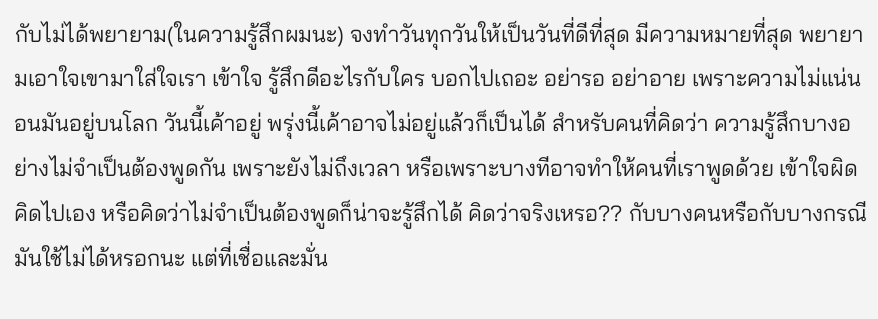กับไม่ได้พยายาม(ในความรู้สึกผมนะ) จงทำวันทุกวันให้เป็นวันที่ดีที่สุด มีความหมายที่สุด พยายามเอาใจเขามาใส่ใจเรา เข้าใจ รู้สึกดีอะไรกับใคร บอกไปเถอะ อย่ารอ อย่าอาย เพราะความไม่แน่นอนมันอยู่บนโลก วันนี้เค้าอยู่ พรุ่งนี้เค้าอาจไม่อยู่แล้วก็เป็นได้ สำหรับคนที่คิดว่า ความรู้สึกบางอย่างไม่จำเป็นต้องพูดกัน เพราะยังไม่ถึงเวลา หรือเพราะบางทีอาจทำให้คนที่เราพูดด้วย เข้าใจผิด คิดไปเอง หรือคิดว่าไม่จำเป็นต้องพูดก็น่าจะรู้สึกได้ คิดว่าจริงเหรอ?? กับบางคนหรือกับบางกรณีมันใช้ไม่ได้หรอกนะ แต่ที่เชื่อและมั่น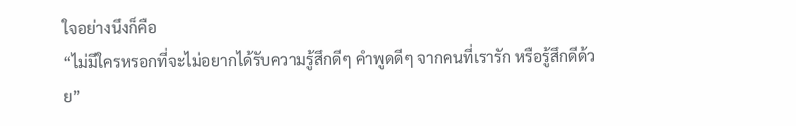ใจอย่างนึงก็คือ
“ไม่มีใครหรอกที่จะไม่อยากได้รับความรู้สึกดีๆ คำพูดดีๆ จากคนที่เรารัก หรือรู้สึกดีด้วย”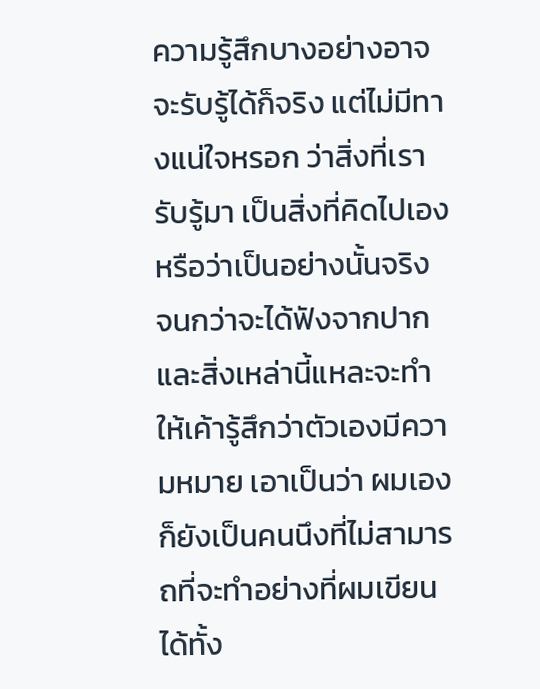ความรู้สึกบางอย่างอาจจะรับรู้ได้ก็จริง แต่ไม่มีทางแน่ใจหรอก ว่าสิ่งที่เรารับรู้มา เป็นสิ่งที่คิดไปเอง หรือว่าเป็นอย่างนั้นจริง จนกว่าจะได้ฟังจากปาก และสิ่งเหล่านี้แหละจะทำให้เค้ารู้สึกว่าตัวเองมีความหมาย เอาเป็นว่า ผมเอง ก็ยังเป็นคนนึงที่ไม่สามารถที่จะทำอย่างที่ผมเขียนได้ทั้ง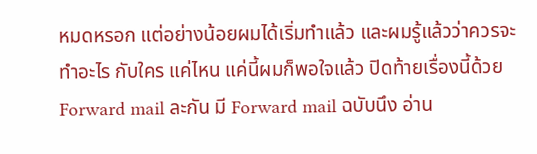หมดหรอก แต่อย่างน้อยผมได้เริ่มทำแล้ว และผมรู้แล้วว่าควรจะทำอะไร กับใคร แค่ไหน แค่นี้ผมก็พอใจแล้ว ปิดท้ายเรื่องนี้ด้วย Forward mail ละกัน มี Forward mail ฉบับนึง อ่าน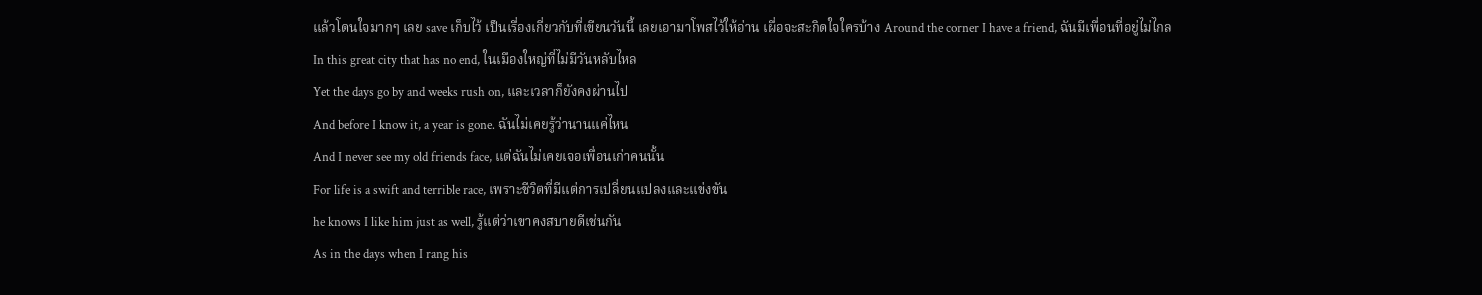แล้วโดนใจมากๆ เลย save เก็บไว้ เป็นเรื่องเกี่ยวกับที่เขียนวันนี้ เลยเอามาโพสไว้ให้อ่าน เผื่อจะสะกิดใจใครบ้าง Around the corner I have a friend, ฉันมีเพื่อนที่อยู่ไม่ไกล
In this great city that has no end, ในเมืองใหญ่ที่ไม่มีวันหลับไหล
Yet the days go by and weeks rush on, และเวลาก็ยังคงผ่านไป
And before I know it, a year is gone. ฉันไม่เคยรู้ว่านานแค่ไหน
And I never see my old friends face, แต่ฉันไม่เคยเจอเพื่อนเก่าคนนั้น
For life is a swift and terrible race, เพราะชีวิตที่มีแต่การเปลี่ยนแปลงและแข่งขัน
he knows I like him just as well, รู้แต่ว่าเขาคงสบายดีเช่นกัน
As in the days when I rang his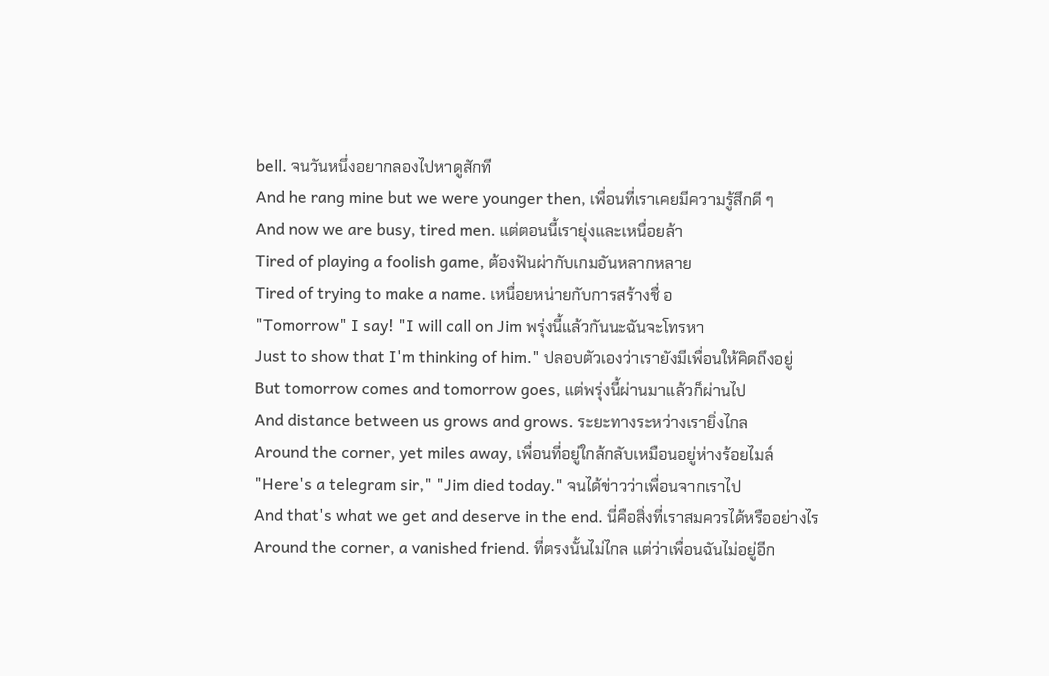bell. จนวันหนึ่งอยากลองไปหาดูสักที
And he rang mine but we were younger then, เพื่อนที่เราเคยมีความรู้สึกดี ๆ
And now we are busy, tired men. แต่ตอนนี้เรายุ่งและเหนื่อยล้า
Tired of playing a foolish game, ต้องฟันผ่ากับเกมอันหลากหลาย
Tired of trying to make a name. เหนื่อยหน่ายกับการสร้างชื่ อ
"Tomorrow" I say! "I will call on Jim พรุ่งนี้แล้วกันนะฉันจะโทรหา
Just to show that I'm thinking of him." ปลอบตัวเองว่าเรายังมีเพื่อนให้คิดถึงอยู่
But tomorrow comes and tomorrow goes, แต่พรุ่งนี้ผ่านมาแล้วก็ผ่านไป
And distance between us grows and grows. ระยะทางระหว่างเรายิ่งไกล
Around the corner, yet miles away, เพื่อนที่อยู่ใกล้กลับเหมือนอยู่ห่างร้อยไมล์
"Here's a telegram sir," "Jim died today." จนได้ข่าวว่าเพื่อนจากเราไป
And that's what we get and deserve in the end. นี่คือสิ่งที่เราสมควรได้หรืออย่างไร
Around the corner, a vanished friend. ที่ตรงนั้นไม่ไกล แต่ว่าเพื่อนฉันไม่อยู่อีก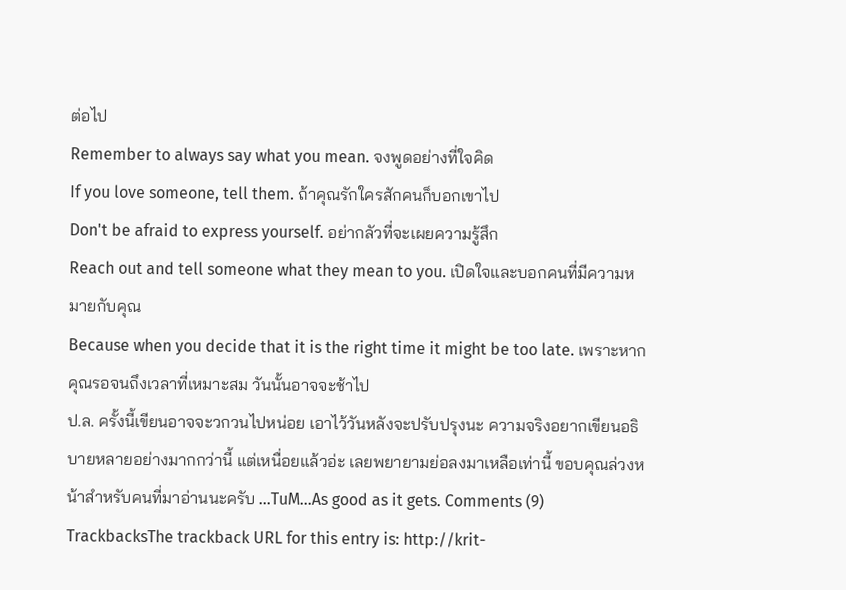ต่อไป
Remember to always say what you mean. จงพูดอย่างที่ใจคิด
If you love someone, tell them. ถ้าคุณรักใครสักคนก็บอกเขาไป
Don't be afraid to express yourself. อย่ากลัวที่จะเผยความรู้สึก
Reach out and tell someone what they mean to you. เปิดใจและบอกคนที่มีความหมายกับคุณ
Because when you decide that it is the right time it might be too late. เพราะหากคุณรอจนถึงเวลาที่เหมาะสม วันนั้นอาจจะช้าไป
ป.ล. ครั้งนี้เขียนอาจจะวกวนไปหน่อย เอาไว้วันหลังจะปรับปรุงนะ ความจริงอยากเขียนอธิบายหลายอย่างมากกว่านี้ แต่เหนื่อยแล้วอ่ะ เลยพยายามย่อลงมาเหลือเท่านี้ ขอบคุณล่วงหน้าสำหรับคนที่มาอ่านนะครับ ...TuM...As good as it gets. Comments (9)
TrackbacksThe trackback URL for this entry is: http://krit-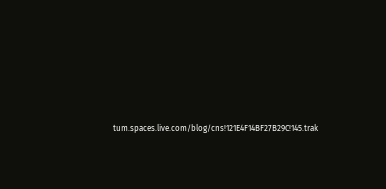tum.spaces.live.com/blog/cns!121E4F14BF27B29C!145.trak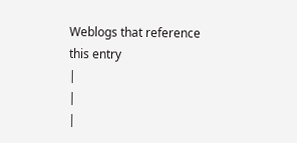Weblogs that reference this entry
|
|
|